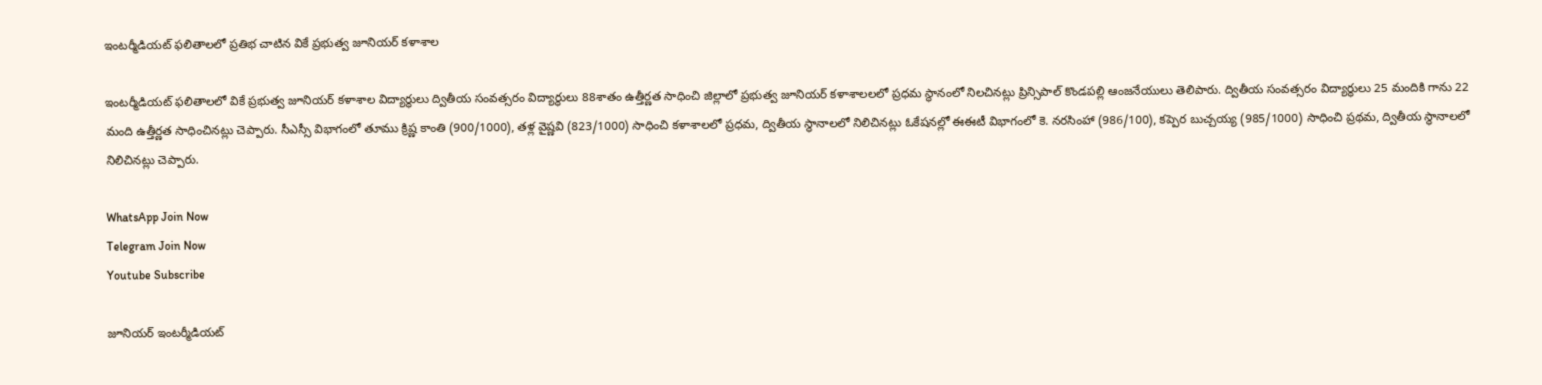ఇంటర్మీడియట్ ఫలితాలలో ప్రతిభ చాటిన వికే ప్రభుత్వ జూనియర్ కళాశాల

ఇంటర్మీడియట్ ఫలితాలలో వికే ప్రభుత్వ జూనియర్ కళాశాల విద్యార్థులు ద్వితీయ సంవత్సరం విద్యార్థులు 88శాతం ఉత్తీర్ణత సాధించి జిల్లాలో ప్రభుత్వ జూనియర్ కళాశాలలలో ప్రధమ స్థానంలో నిలచినట్లు ప్రిన్సిపాల్ కొండపల్లి ఆంజనేయులు తెలిపారు. ద్వితీయ సంవత్సరం విద్యార్థులు 25 మందికి గాను 22 మంది ఉత్తీర్ణత సాధించినట్లు చెప్పారు. సీఎస్సీ విభాగంలో తూము క్రిష్ణ కాంతి (900/1000), తళ్ల వైష్ణవి (823/1000) సాధించి కళాశాలలో ప్రధమ, ద్వితీయ స్థానాలలో నిలిచినట్లు ఓకేషనల్లో ఈఈటీ విభాగంలో కె. నరసింహా (986/100), కప్పెర బుచ్చయ్య (985/1000) సాధించి ప్రథమ, ద్వితీయ స్థానాలలో నిలిచినట్లు చెప్పారు.

WhatsApp Join Now
Telegram Join Now
Youtube Subscribe

జూనియర్ ఇంటర్మీడియట్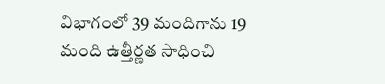విభాగంలో 39 మందిగాను 19 మంది ఉత్తీర్ణత సాధించి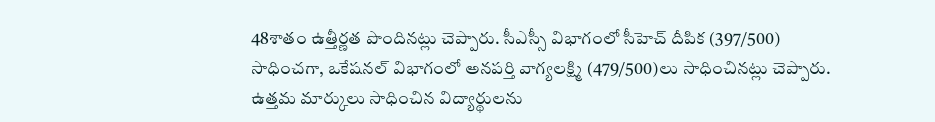48శాతం ఉత్తీర్ణత పొందినట్లు చెప్పారు. సీఎస్సీ విభాగంలో సీహెచ్ దీపిక (397/500) సాధించగా, ఒకేషనల్ విభాగంలో అనపర్తి వాగ్యలక్ష్మి (479/500)లు సాధించినట్లు చెప్పారు. ఉత్తమ మార్కులు సాధించిన విద్యార్థులను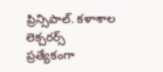ప్రిన్సిపాల్. కళాశాల లెక్చరర్స్ ప్రత్యేకంగా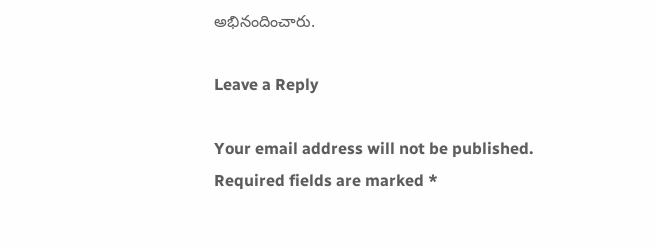అభినందించారు.

Leave a Reply

Your email address will not be published. Required fields are marked *